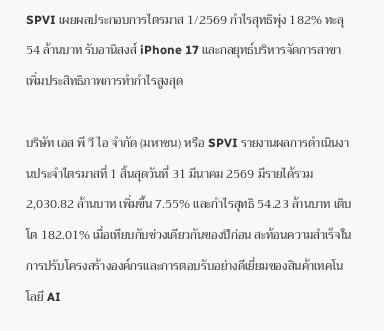SPVI เผยผลประกอบการไตรมาส 1/2569 กำไรสุทธิพุ่ง 182% ทะลุ 54 ล้านบาท รับอานิสงส์ iPhone 17 และกลยุทธ์บริหารจัดการสาขา เพิ่มประสิทธิภาพการทำกำไรสูงสุด

บริษัท เอส พี วี ไอ จำกัด (มหาชน) หรือ SPVI รายงานผลการดำเนินงานประจำไตรมาสที่ 1 สิ้นสุดวันที่ 31 มีนาคม 2569 มีรายได้รวม 2,030.82 ล้านบาท เพิ่มขึ้น 7.55% และกำไรสุทธิ 54.23 ล้านบาท เติบโต 182.01% เมื่อเทียบกับช่วงเดียวกันของปีก่อน สะท้อนความสำเร็จในการปรับโครงสร้างองค์กรและการตอบรับอย่างดีเยี่ยมของสินค้าเทคโนโลยี AI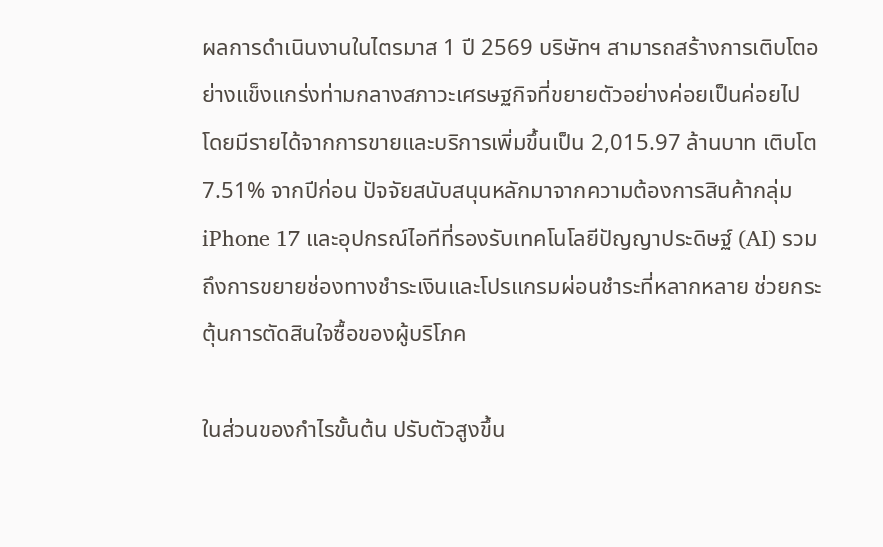ผลการดำเนินงานในไตรมาส 1 ปี 2569 บริษัทฯ สามารถสร้างการเติบโตอย่างแข็งแกร่งท่ามกลางสภาวะเศรษฐกิจที่ขยายตัวอย่างค่อยเป็นค่อยไป โดยมีรายได้จากการขายและบริการเพิ่มขึ้นเป็น 2,015.97 ล้านบาท เติบโต 7.51% จากปีก่อน ปัจจัยสนับสนุนหลักมาจากความต้องการสินค้ากลุ่ม iPhone 17 และอุปกรณ์ไอทีที่รองรับเทคโนโลยีปัญญาประดิษฐ์ (AI) รวมถึงการขยายช่องทางชำระเงินและโปรแกรมผ่อนชำระที่หลากหลาย ช่วยกระตุ้นการตัดสินใจซื้อของผู้บริโภค

ในส่วนของกำไรขั้นต้น ปรับตัวสูงขึ้น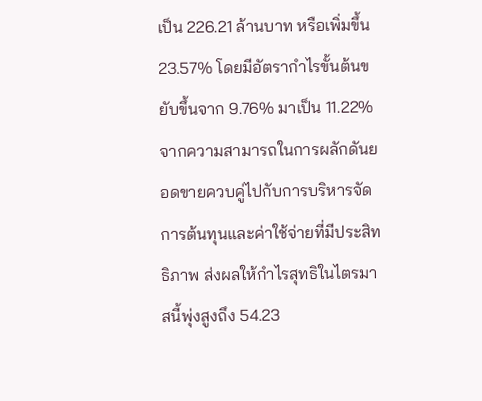เป็น 226.21 ล้านบาท หรือเพิ่มขึ้น 23.57% โดยมีอัตรากำไรขั้นต้นขยับขึ้นจาก 9.76% มาเป็น 11.22% จากความสามารถในการผลักดันยอดขายควบคู่ไปกับการบริหารจัดการต้นทุนและค่าใช้จ่ายที่มีประสิทธิภาพ ส่งผลให้กำไรสุทธิในไตรมาสนี้พุ่งสูงถึง 54.23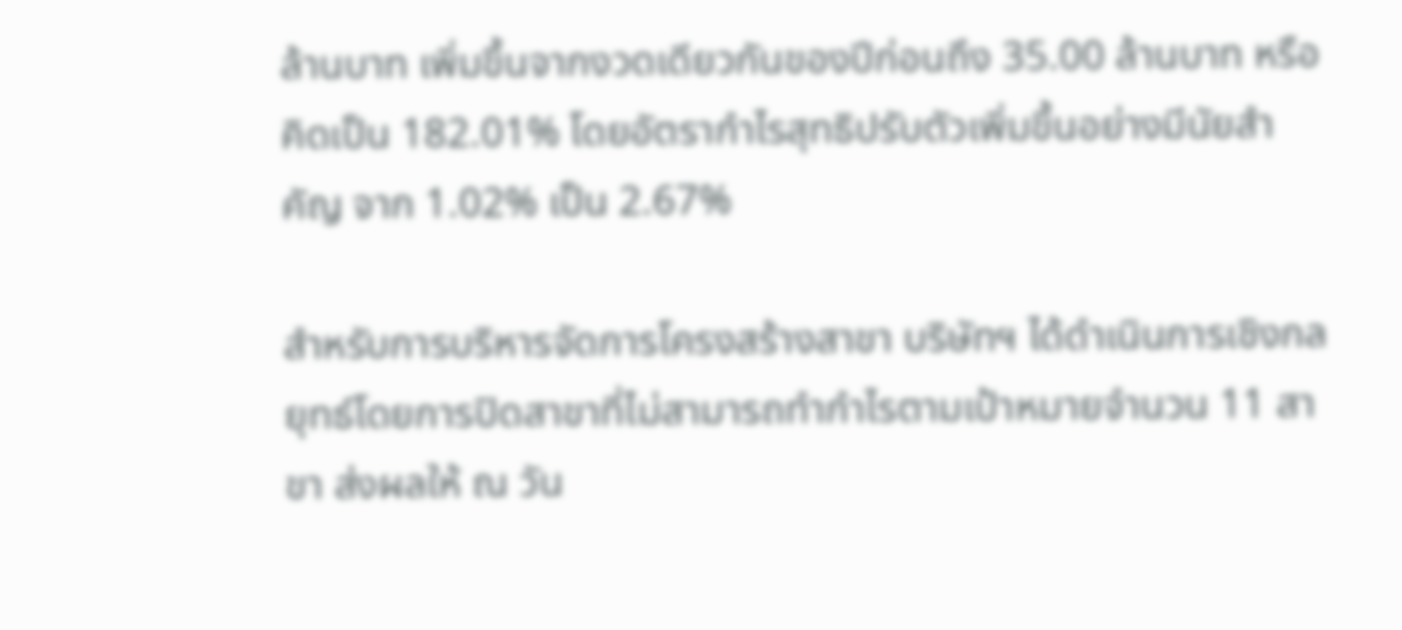ล้านบาท เพิ่มขึ้นจากงวดเดียวกันของปีก่อนถึง 35.00 ล้านบาท หรือคิดเป็น 182.01% โดยอัตรากำไรสุทธิปรับตัวเพิ่มขึ้นอย่างมีนัยสำคัญ จาก 1.02% เป็น 2.67%

สำหรับการบริหารจัดการโครงสร้างสาขา บริษัทฯ ได้ดำเนินการเชิงกลยุทธ์โดยการปิดสาขาที่ไม่สามารถทำกำไรตามเป้าหมายจำนวน 11 สาขา ส่งผลให้ ณ วัน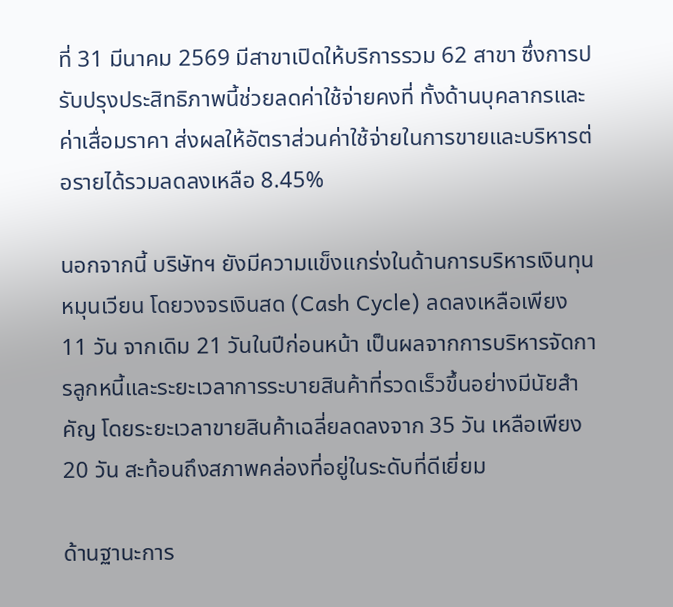ที่ 31 มีนาคม 2569 มีสาขาเปิดให้บริการรวม 62 สาขา ซึ่งการปรับปรุงประสิทธิภาพนี้ช่วยลดค่าใช้จ่ายคงที่ ทั้งด้านบุคลากรและค่าเสื่อมราคา ส่งผลให้อัตราส่วนค่าใช้จ่ายในการขายและบริหารต่อรายได้รวมลดลงเหลือ 8.45%

นอกจากนี้ บริษัทฯ ยังมีความแข็งแกร่งในด้านการบริหารเงินทุนหมุนเวียน โดยวงจรเงินสด (Cash Cycle) ลดลงเหลือเพียง 11 วัน จากเดิม 21 วันในปีก่อนหน้า เป็นผลจากการบริหารจัดการลูกหนี้และระยะเวลาการระบายสินค้าที่รวดเร็วขึ้นอย่างมีนัยสำคัญ โดยระยะเวลาขายสินค้าเฉลี่ยลดลงจาก 35 วัน เหลือเพียง 20 วัน สะท้อนถึงสภาพคล่องที่อยู่ในระดับที่ดีเยี่ยม

ด้านฐานะการ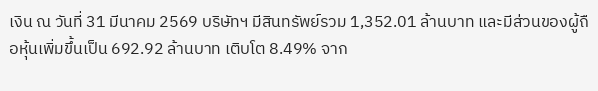เงิน ณ วันที่ 31 มีนาคม 2569 บริษัทฯ มีสินทรัพย์รวม 1,352.01 ล้านบาท และมีส่วนของผู้ถือหุ้นเพิ่มขึ้นเป็น 692.92 ล้านบาท เติบโต 8.49% จาก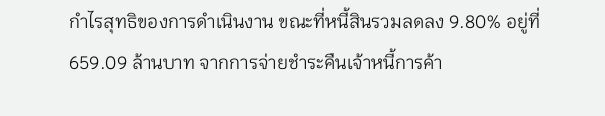กำไรสุทธิของการดำเนินงาน ขณะที่หนี้สินรวมลดลง 9.80% อยู่ที่ 659.09 ล้านบาท จากการจ่ายชำระคืนเจ้าหนี้การค้า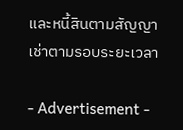และหนี้สินตามสัญญาเช่าตามรอบระยะเวลา

- Advertisement -